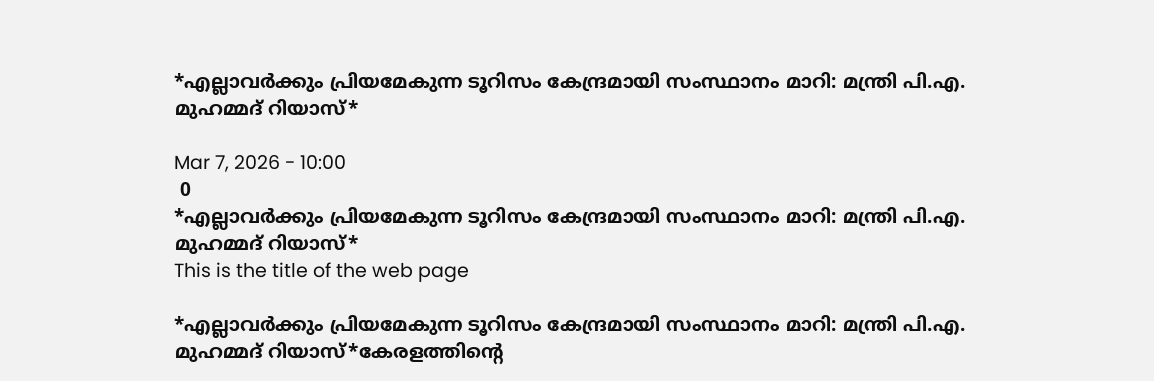*എല്ലാവര്‍ക്കും പ്രിയമേകുന്ന ടൂറിസം കേന്ദ്രമായി സംസ്ഥാനം മാറി: മന്ത്രി പി.എ. മുഹമ്മദ് റിയാസ്*

Mar 7, 2026 - 10:00
 0
*എല്ലാവര്‍ക്കും പ്രിയമേകുന്ന ടൂറിസം കേന്ദ്രമായി സംസ്ഥാനം മാറി: മന്ത്രി പി.എ. മുഹമ്മദ് റിയാസ്*
This is the title of the web page

*എല്ലാവര്‍ക്കും പ്രിയമേകുന്ന ടൂറിസം കേന്ദ്രമായി സംസ്ഥാനം മാറി: മന്ത്രി പി.എ. മുഹമ്മദ് റിയാസ്*കേരളത്തിന്റെ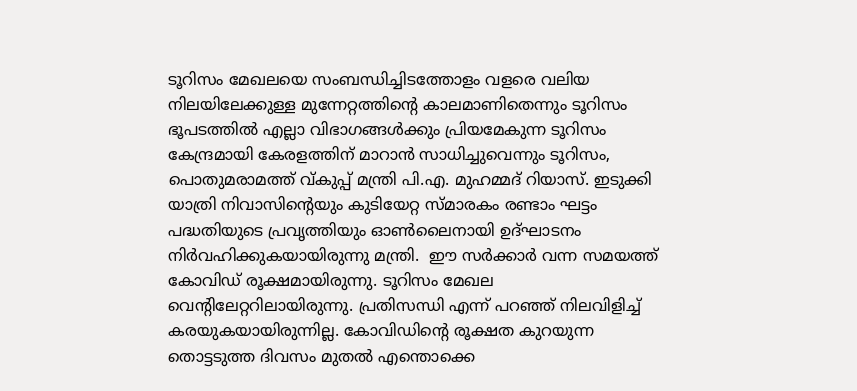ടൂറിസം മേഖലയെ സംബന്ധിച്ചിടത്തോളം വളരെ വലിയ നിലയിലേക്കുള്ള മുന്നേറ്റത്തിന്റെ കാലമാണിതെന്നും ടൂറിസം ഭൂപടത്തില്‍ എല്ലാ വിഭാഗങ്ങള്‍ക്കും പ്രിയമേകുന്ന ടൂറിസം കേന്ദ്രമായി കേരളത്തിന് മാറാന്‍ സാധിച്ചുവെന്നും ടൂറിസം, പൊതുമരാമത്ത് വ്കുപ്പ് മന്ത്രി പി.എ. മുഹമ്മദ് റിയാസ്. ഇടുക്കി യാത്രി നിവാസിന്റെയും കുടിയേറ്റ സ്മാരകം രണ്ടാം ഘട്ടം പദ്ധതിയുടെ പ്രവൃത്തിയും ഓണ്‍ലൈനായി ഉദ്ഘാടനം നിര്‍വഹിക്കുകയായിരുന്നു മന്ത്രി.  ഈ സര്‍ക്കാര്‍ വന്ന സമയത്ത് കോവിഡ് രൂക്ഷമായിരുന്നു. ടൂറിസം മേഖല വെന്റിലേറ്ററിലായിരുന്നു. പ്രതിസന്ധി എന്ന് പറഞ്ഞ് നിലവിളിച്ച് കരയുകയായിരുന്നില്ല. കോവിഡിന്റെ രൂക്ഷത കുറയുന്ന തൊട്ടടുത്ത ദിവസം മുതല്‍ എന്തൊക്കെ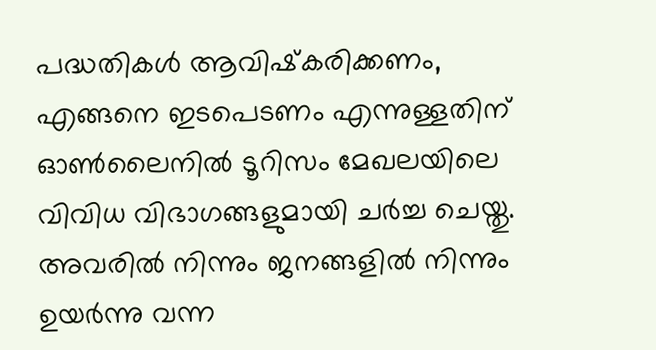പദ്ധതികള്‍ ആവിഷ്‌കരിക്കണം, എങ്ങനെ ഇടപെടണം എന്നുള്ളതിന് ഓണ്‍ലൈനില്‍ ടൂറിസം മേഖലയിലെ വിവിധ വിഭാഗങ്ങളുമായി ചര്‍ച്ച ചെയ്തു. അവരില്‍ നിന്നും ജനങ്ങളില്‍ നിന്നും ഉയര്‍ന്നു വന്ന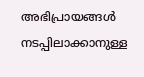അഭിപ്രായങ്ങള്‍ നടപ്പിലാക്കാനുള്ള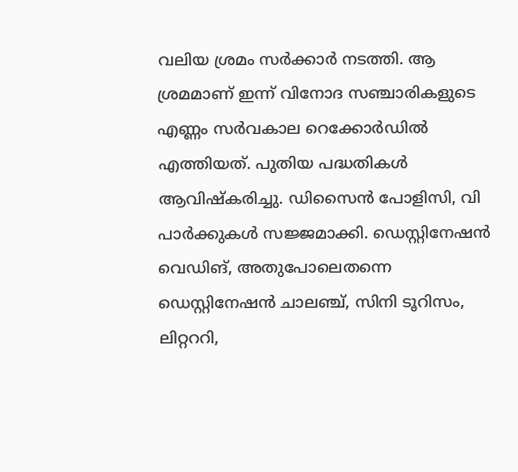വലിയ ശ്രമം സര്‍ക്കാര്‍ നടത്തി. ആ ശ്രമമാണ് ഇന്ന് വിനോദ സഞ്ചാരികളുടെ എണ്ണം സര്‍വകാല റെക്കോര്‍ഡില്‍ എത്തിയത്. പുതിയ പദ്ധതികള്‍ ആവിഷ്‌കരിച്ചു. ഡിസൈന്‍ പോളിസി, വി പാര്‍ക്കുകള്‍ സജ്ജമാക്കി. ഡെസ്റ്റിനേഷന്‍ വെഡിങ്, അതുപോലെതന്നെ ഡെസ്റ്റിനേഷന്‍ ചാലഞ്ച്, സിനി ടൂറിസം, ലിറ്റററി,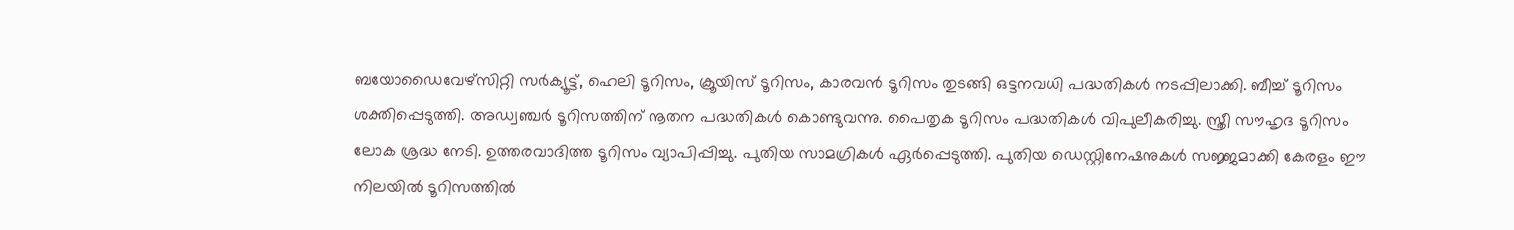ബയോഡൈവേഴ്‌സിറ്റി സര്‍ക്യൂട്ട്, ഹെലി ടൂറിസം, ക്രൂയിസ് ടൂറിസം, കാരവന്‍ ടൂറിസം തുടങ്ങി ഒട്ടനവധി പദ്ധതികള്‍ നടപ്പിലാക്കി. ബീച്ച് ടൂറിസം ശക്തിപ്പെടുത്തി. അഡ്വഞ്ചര്‍ ടൂറിസത്തിന് നൂതന പദ്ധതികള്‍ കൊണ്ടുവന്നു. പൈതൃക ടൂറിസം പദ്ധതികള്‍ വിപുലീകരിച്ചു. സ്ത്രീ സൗഹൃദ ടൂറിസം ലോക ശ്രദ്ധ നേടി. ഉത്തരവാദിത്ത ടൂറിസം വ്യാപിപ്പിച്ചു. പുതിയ സാമഗ്രികള്‍ ഏര്‍പ്പെടുത്തി. പുതിയ ഡെസ്റ്റിനേഷനുകള്‍ സജ്ജമാക്കി കേരളം ഈ നിലയില്‍ ടൂറിസത്തില്‍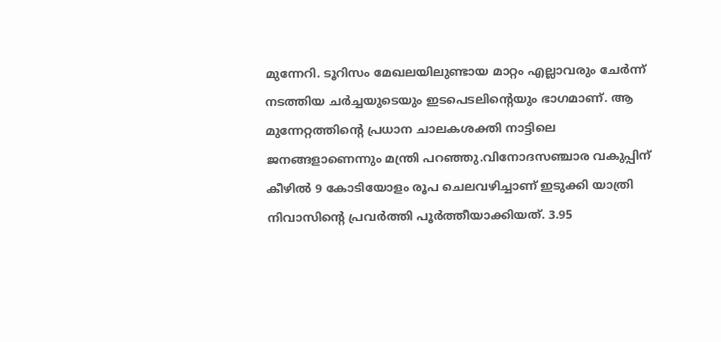മുന്നേറി. ടൂറിസം മേഖലയിലുണ്ടായ മാറ്റം എല്ലാവരും ചേര്‍ന്ന് നടത്തിയ ചര്‍ച്ചയുടെയും ഇടപെടലിന്റെയും ഭാഗമാണ്. ആ മുന്നേറ്റത്തിന്റെ പ്രധാന ചാലകശക്തി നാട്ടിലെ ജനങ്ങളാണെന്നും മന്ത്രി പറഞ്ഞു.വിനോദസഞ്ചാര വകുപ്പിന് കീഴില്‍ 9 കോടിയോളം രൂപ ചെലവഴിച്ചാണ് ഇടുക്കി യാത്രി നിവാസിന്റെ പ്രവര്‍ത്തി പൂര്‍ത്തീയാക്കിയത്. 3.95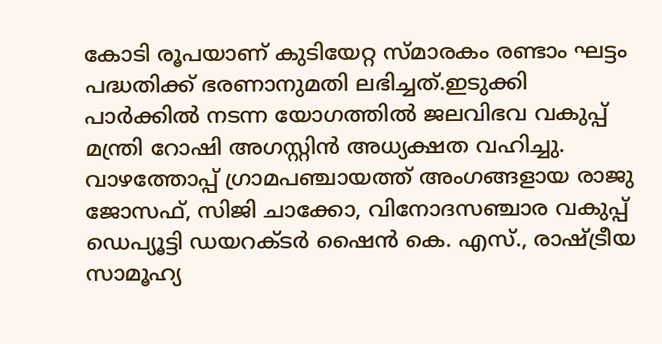കോടി രൂപയാണ് കുടിയേറ്റ സ്മാരകം രണ്ടാം ഘട്ടം പദ്ധതിക്ക് ഭരണാനുമതി ലഭിച്ചത്.ഇടുക്കി പാര്‍ക്കില്‍ നടന്ന യോഗത്തില്‍ ജലവിഭവ വകുപ്പ് മന്ത്രി റോഷി അഗസ്റ്റിന്‍ അധ്യക്ഷത വഹിച്ചു. വാഴത്തോപ്പ് ഗ്രാമപഞ്ചായത്ത് അംഗങ്ങളായ രാജു ജോസഫ്, സിജി ചാക്കോ, വിനോദസഞ്ചാര വകുപ്പ് ഡെപ്യൂട്ടി ഡയറക്ടര്‍ ഷൈന്‍ കെ. എസ്., രാഷ്ട്രീയ സാമൂഹ്യ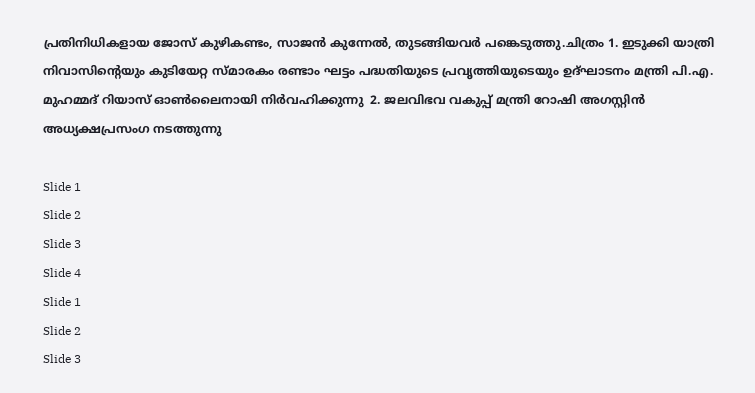പ്രതിനിധികളായ ജോസ് കുഴികണ്ടം, സാജന്‍ കുന്നേല്‍, തുടങ്ങിയവര്‍ പങ്കെടുത്തു.ചിത്രം 1. ഇടുക്കി യാത്രി നിവാസിന്റെയും കുടിയേറ്റ സ്മാരകം രണ്ടാം ഘട്ടം പദ്ധതിയുടെ പ്രവൃത്തിയുടെയും ഉദ്ഘാടനം മന്ത്രി പി.എ. മുഹമ്മദ് റിയാസ് ഓണ്‍ലൈനായി നിര്‍വഹിക്കുന്നു  2. ജലവിഭവ വകുപ്പ് മന്ത്രി റോഷി അഗസ്റ്റിന്‍ അധ്യക്ഷപ്രസംഗ നടത്തുന്നു

Slide 1
Slide 2
Slide 3
Slide 4
Slide 1
Slide 2
Slide 3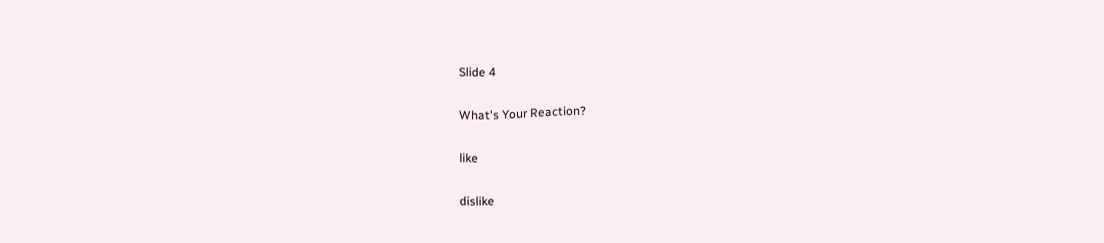Slide 4

What's Your Reaction?

like

dislike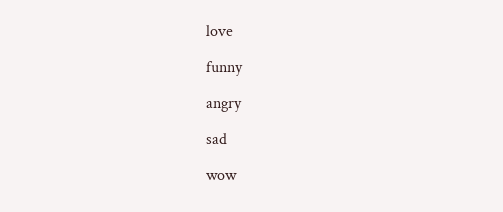love

funny

angry

sad

wow